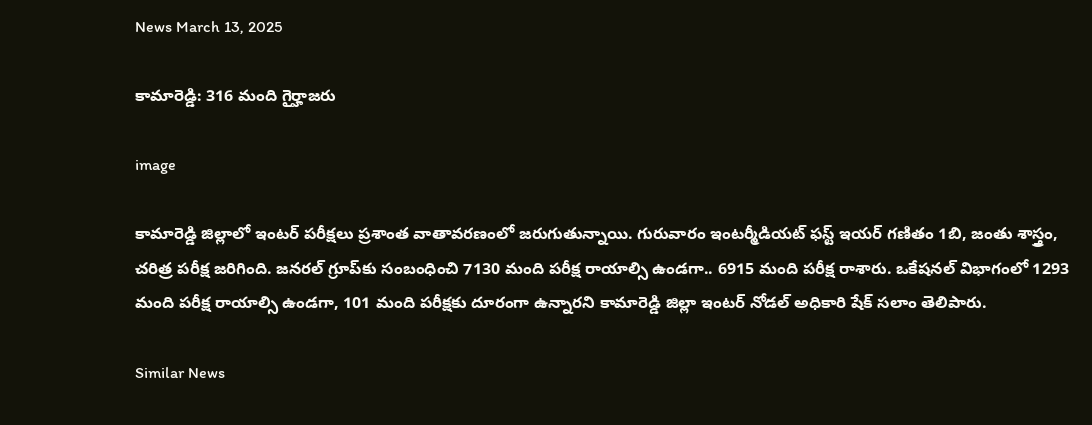News March 13, 2025

కామారెడ్డి: 316 మంది గైర్హాజరు

image

కామారెడ్డి జిల్లాలో ఇంటర్ పరీక్షలు ప్రశాంత వాతావరణంలో జరుగుతున్నాయి. గురువారం ఇంటర్మీడియట్ ఫస్ట్ ఇయర్ గణితం 1బి, జంతు శాస్త్రం, చరిత్ర పరీక్ష జరిగింది. జనరల్ గ్రూప్‌కు సంబంధించి 7130 మంది పరీక్ష రాయాల్సి ఉండగా.. 6915 మంది పరీక్ష రాశారు. ఒకేషనల్ విభాగంలో 1293 మంది పరీక్ష రాయాల్సి ఉండగా, 101 మంది పరీక్షకు దూరంగా ఉన్నారని కామారెడ్డి జిల్లా ఇంటర్ నోడల్ అధికారి షేక్ సలాం తెలిపారు.

Similar News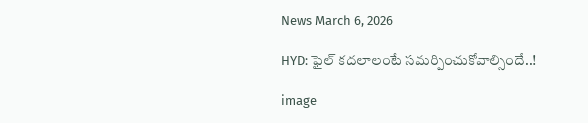News March 6, 2026

HYD: ఫైల్ కదలాలంటే సమర్పించుకోవాల్సిందే..!

image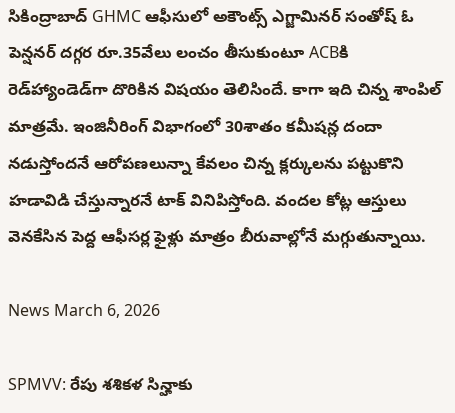సికింద్రాబాద్ GHMC ఆఫీసులో అకౌంట్స్ ఎగ్జామినర్ సంతోష్ ఓ పెన్షనర్ దగ్గర రూ.35వేలు లంచం తీసుకుంటూ ACBకి రెడ్‌హ్యాండెడ్‌గా దొరికిన విషయం తెలిసిందే. కాగా ఇది చిన్న శాంపిల్ మాత్రమే. ఇంజినీరింగ్ విభాగంలో 30శాతం కమీషన్ల దందా నడుస్తోందనే ఆరోపణలున్నా కేవలం చిన్న క్లర్కులను పట్టుకొని హడావిడి చేస్తున్నారనే టాక్ వినిపిస్తోంది. వందల కోట్ల ఆస్తులు వెనకేసిన పెద్ద ఆఫీసర్ల ఫైళ్లు మాత్రం బీరువాల్లోనే మగ్గుతున్నాయి.

News March 6, 2026

SPMVV: రేపు శశికళ సిన్హాకు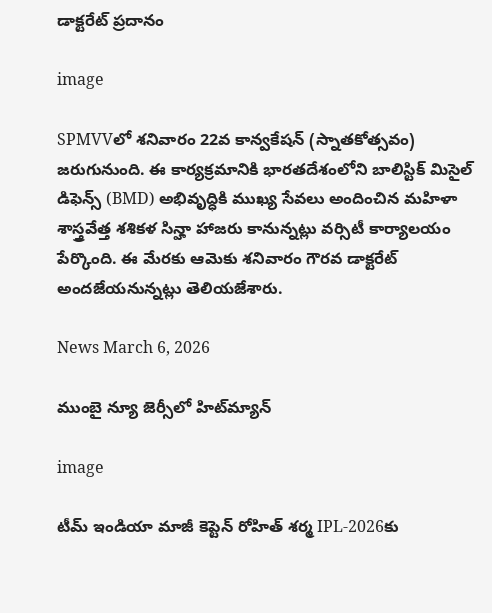డాక్టరేట్ ప్రదానం

image

SPMVVలో శనివారం 22వ కాన్వకేషన్ (స్నాతకోత్సవం) జరుగునుంది. ఈ కార్యక్రమానికి భారతదేశంలోని బాలిస్టిక్ మిసైల్ డిఫెన్స్ (BMD) అభివృద్ధికి ముఖ్య సేవలు అందించిన మహిళా శాస్త్రవేత్త శశికళ సిన్హా హాజరు కానున్నట్లు వర్సిటీ కార్యాలయం పేర్కొంది. ఈ మేరకు ఆమెకు శనివారం గౌరవ డాక్టరేట్ అందజేయనున్నట్లు తెలియజేశారు.

News March 6, 2026

ముంబై న్యూ జెర్సీలో హిట్‌మ్యాన్

image

టీమ్ ఇండియా మాజీ కెప్టెన్ రోహిత్ శర్మ IPL-2026కు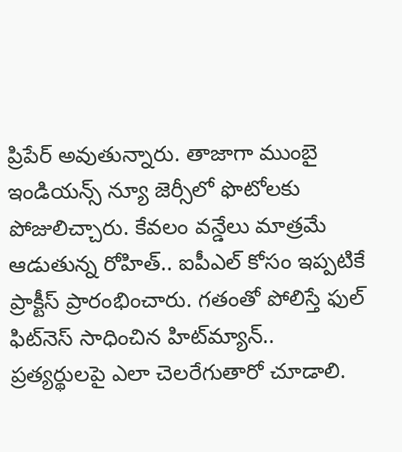ప్రిపేర్ అవుతున్నారు. తాజాగా ముంబై ఇండియన్స్ న్యూ జెర్సీలో ఫొటోలకు పోజులిచ్చారు. కేవలం వన్డేలు మాత్రమే ఆడుతున్న రోహిత్.. ఐపీఎల్ కోసం ఇప్పటికే ప్రాక్టీస్ ప్రారంభించారు. గతంతో పోలిస్తే ఫుల్ ఫిట్‌నెస్ సాధించిన హిట్‌మ్యాన్.. ప్రత్యర్థులపై ఎలా చెలరేగుతారో చూడాలి.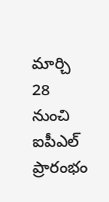మార్చి 28 నుంచి ఐపీఎల్ ప్రారంభం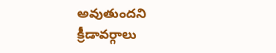అవుతుందని క్రీడావర్గాలు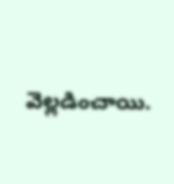వెల్లడించాయి.